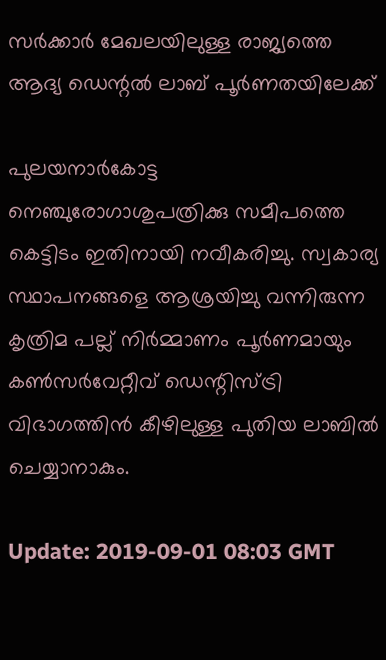സർക്കാർ മേഖലയിലുള്ള രാജ്യത്തെ ആദ്യ ഡെന്റൽ ലാബ് പൂർണതയിലേക്ക്

പുലയനാർകോട്ട നെഞ്ചുരോഗാശുപത്രിക്കു സമീപത്തെ കെട്ടിടം ഇതിനായി നവീകരിച്ചു. സ്വകാര്യ സ്ഥാപനങ്ങളെ ആശ്രയിച്ചു വന്നിരുന്ന കൃത്രിമ പല്ല് നിർമ്മാണം പൂർണമായും കൺസർവേറ്റീവ് ഡെന്റിസ്ട്രി വിഭാഗത്തിൻ കീഴിലുള്ള പുതിയ ലാബിൽ ചെയ്യാനാകും.

Update: 2019-09-01 08:03 GMT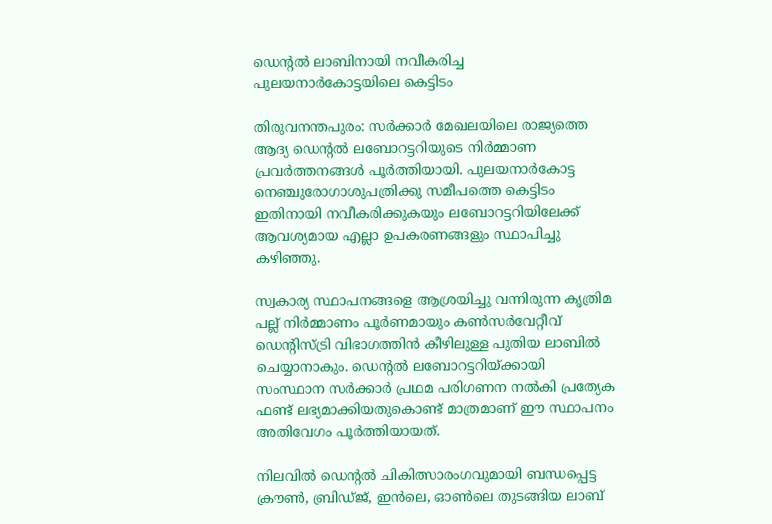ഡെന്റൽ ലാബിനായി നവീകരിച്ച പുലയനാർകോട്ടയിലെ കെട്ടിടം

തിരുവനന്തപുരം: സര്‍ക്കാര്‍ മേഖലയിലെ രാജ്യത്തെ ആദ്യ ഡെന്‍റല്‍ ലബോറട്ടറിയുടെ നിർമ്മാണ പ്രവർത്തനങ്ങൾ പൂര്‍ത്തിയായി. പുലയനാർകോട്ട നെഞ്ചുരോഗാശുപത്രിക്കു സമീപത്തെ കെട്ടിടം ഇതിനായി നവീകരിക്കുകയും ലബോറട്ടറിയിലേക്ക് ആവശ്യമായ എല്ലാ ഉപകരണങ്ങളും സ്ഥാപിച്ചു കഴിഞ്ഞു.

സ്വകാര്യ സ്ഥാപനങ്ങളെ ആശ്രയിച്ചു വന്നിരുന്ന കൃത്രിമ പല്ല് നിർമ്മാണം പൂർണമായും കൺസർവേറ്റീവ് ഡെന്റിസ്ട്രി വിഭാഗത്തിൻ കീഴിലുള്ള പുതിയ ലാബിൽ ചെയ്യാനാകും. ഡെന്‍റല്‍ ലബോറട്ടറിയ്ക്കായി സംസ്ഥാന സര്‍ക്കാര്‍ പ്രഥമ പരിഗണന നല്‍കി പ്രത്യേക ഫണ്ട് ലഭ്യമാക്കിയതുകൊണ്ട് മാത്രമാണ് ഈ സ്ഥാപനം അതിവേഗം പൂര്‍ത്തിയായത്.

നിലവില്‍ ഡെന്‍റല്‍ ചികിത്സാരംഗവുമായി ബന്ധപ്പെട്ട ക്രൗണ്‍, ബ്രിഡ്ജ്, ഇന്‍ലെ, ഓണ്‍ലെ തുടങ്ങിയ ലാബ്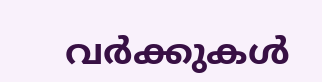വര്‍ക്കുകള്‍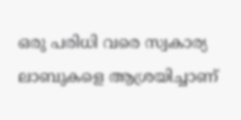ഒരു പരിധി വരെ സ്വകാര്യ ലാബുകളെ ആശ്രയിച്ചാണ്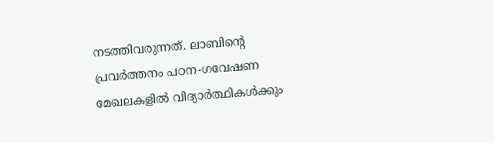നടത്തിവരുന്നത്. ലാബിന്‍റെ പ്രവര്‍ത്തനം പഠന-ഗവേഷണ മേഖലകളില്‍ വിദ്യാര്‍ത്ഥികള്‍ക്കും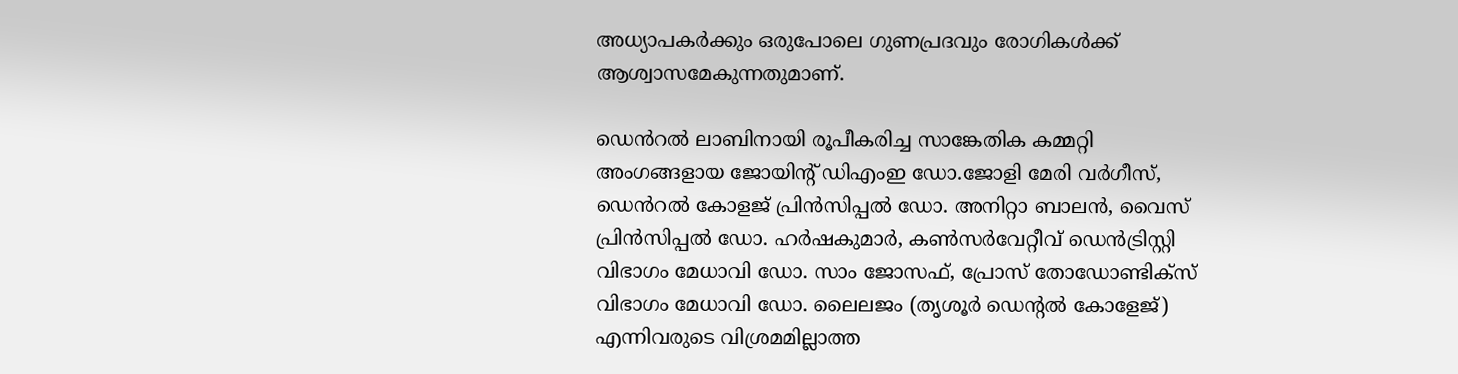അധ്യാപകര്‍ക്കും ഒരുപോലെ ഗുണപ്രദവും രോഗികള്‍ക്ക് ആശ്വാസമേകുന്നതുമാണ്.

ഡെൻറൽ ലാബിനായി രൂപീകരിച്ച സാങ്കേതിക കമ്മറ്റി അംഗങ്ങളായ ജോയിന്റ് ഡിഎംഇ ഡോ.ജോളി മേരി വർഗീസ്, ഡെൻറൽ കോളജ് പ്രിൻസിപ്പൽ ഡോ. അനിറ്റാ ബാലൻ, വൈസ് പ്രിൻസിപ്പൽ ഡോ. ഹർഷകുമാർ, കൺസർവേറ്റീവ് ഡെൻട്രിസ്റ്റി വിഭാഗം മേധാവി ഡോ. സാം ജോസഫ്, പ്രോസ് തോഡോണ്ടിക്സ് വിഭാഗം മേധാവി ഡോ. ലൈലജം (തൃശൂർ ഡെന്റൽ കോളേജ്) എന്നിവരുടെ വിശ്രമമില്ലാത്ത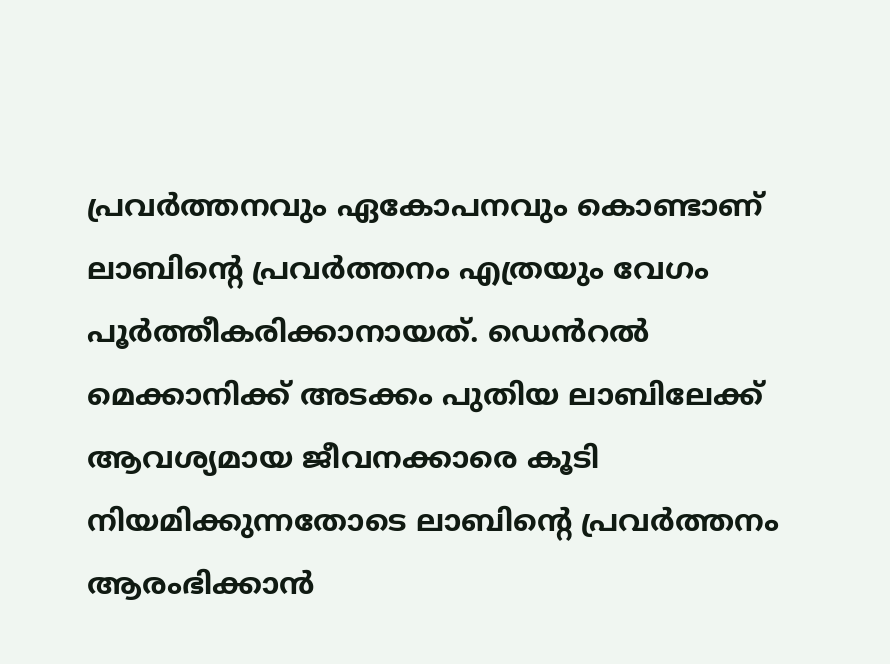പ്രവർത്തനവും ഏകോപനവും കൊണ്ടാണ് ലാബിന്റെ പ്രവർത്തനം എത്രയും വേഗം പൂർത്തീകരിക്കാനായത്. ഡെൻറൽ മെക്കാനിക്ക് അടക്കം പുതിയ ലാബിലേക്ക് ആവശ്യമായ ജീവനക്കാരെ കൂടി നിയമിക്കുന്നതോടെ ലാബിന്റെ പ്രവർത്തനം ആരംഭിക്കാൻ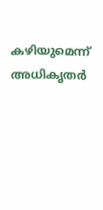കഴിയുമെന്ന് അധികൃതർ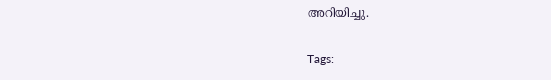അറിയിച്ചു.

Tags: